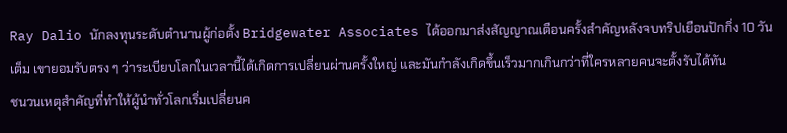Ray Dalio นักลงทุนระดับตำนานผู้ก่อตั้ง Bridgewater Associates ได้ออกมาส่งสัญญาณเตือนครั้งสำคัญหลังจบทริปเยือนปักกิ่ง 10 วันเต็ม เขายอมรับตรง ๆ ว่าระเบียบโลกในเวลานี้ได้เกิดการเปลี่ยนผ่านครั้งใหญ่ และมันกำลังเกิดขึ้นเร็วมากเกินกว่าที่ใครหลายคนจะตั้งรับได้ทัน
ชนวนเหตุสำคัญที่ทำให้ผู้นำทั่วโลกเริ่มเปลี่ยนค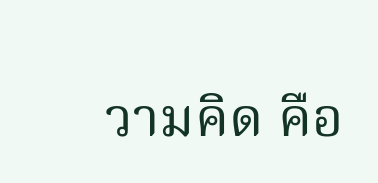วามคิด คือ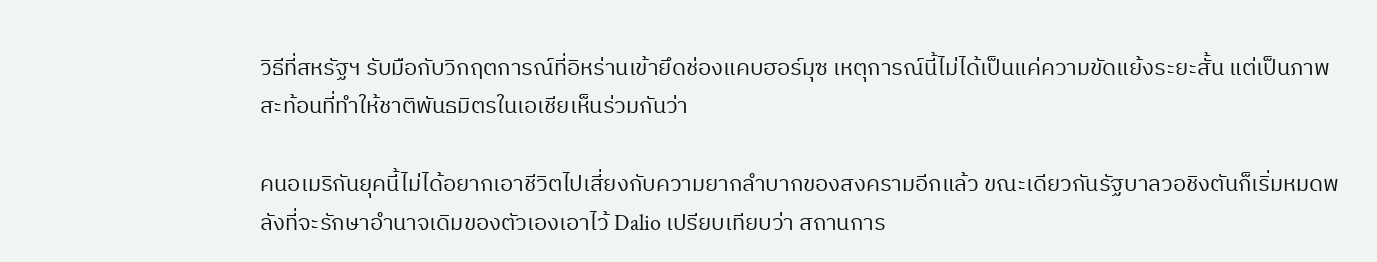วิธีที่สหรัฐฯ รับมือกับวิกฤตการณ์ที่อิหร่านเข้ายึดช่องแคบฮอร์มุซ เหตุการณ์นี้ไม่ได้เป็นแค่ความขัดแย้งระยะสั้น แต่เป็นภาพสะท้อนที่ทำให้ชาติพันธมิตรในเอเชียเห็นร่วมกันว่า

คนอเมริกันยุคนี้ไม่ได้อยากเอาชีวิตไปเสี่ยงกับความยากลำบากของสงครามอีกแล้ว ขณะเดียวกันรัฐบาลวอชิงตันก็เริ่มหมดพลังที่จะรักษาอำนาจเดิมของตัวเองเอาไว้ Dalio เปรียบเทียบว่า สถานการ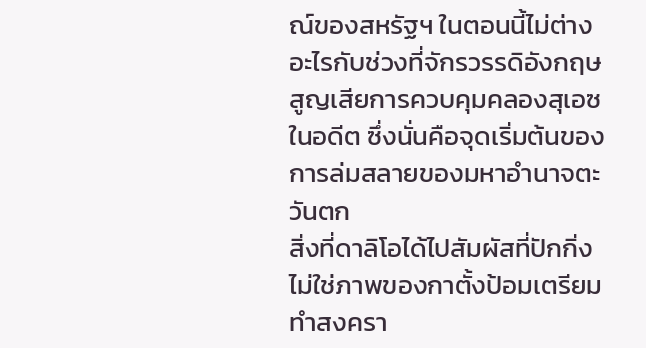ณ์ของสหรัฐฯ ในตอนนี้ไม่ต่างอะไรกับช่วงที่จักรวรรดิอังกฤษสูญเสียการควบคุมคลองสุเอซในอดีต ซึ่งนั่นคือจุดเริ่มต้นของการล่มสลายของมหาอำนาจตะวันตก
สิ่งที่ดาลิโอได้ไปสัมผัสที่ปักกิ่งไม่ใช่ภาพของกาตั้งป้อมเตรียมทำสงครา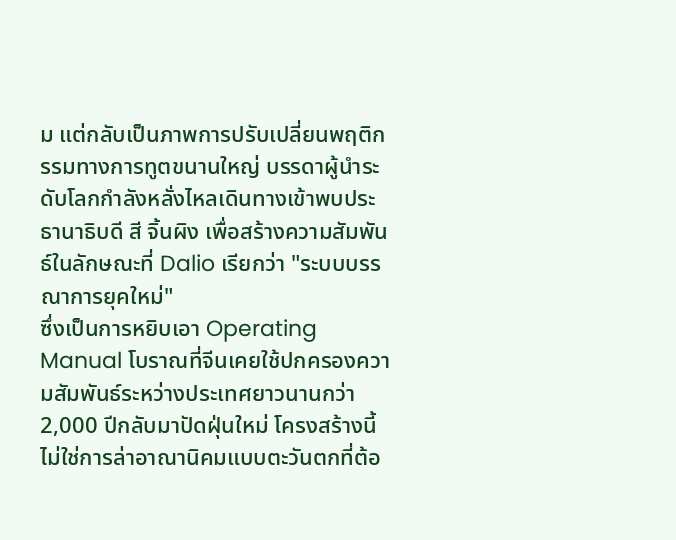ม แต่กลับเป็นภาพการปรับเปลี่ยนพฤติกรรมทางการทูตขนานใหญ่ บรรดาผู้นำระดับโลกกำลังหลั่งไหลเดินทางเข้าพบประธานาธิบดี สี จิ้นผิง เพื่อสร้างความสัมพันธ์ในลักษณะที่ Dalio เรียกว่า "ระบบบรรณาการยุคใหม่"
ซึ่งเป็นการหยิบเอา Operating Manual โบราณที่จีนเคยใช้ปกครองความสัมพันธ์ระหว่างประเทศยาวนานกว่า 2,000 ปีกลับมาปัดฝุ่นใหม่ โครงสร้างนี้ไม่ใช่การล่าอาณานิคมแบบตะวันตกที่ต้อ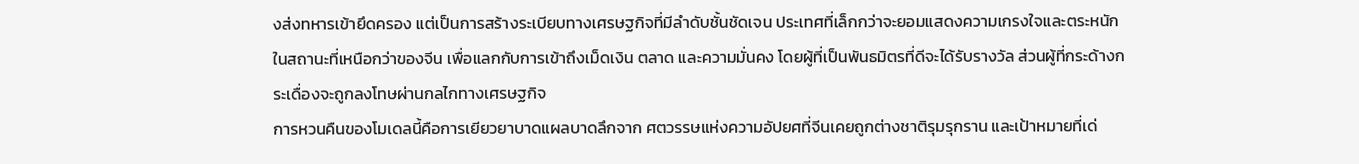งส่งทหารเข้ายึดครอง แต่เป็นการสร้างระเบียบทางเศรษฐกิจที่มีลำดับชั้นชัดเจน ประเทศที่เล็กกว่าจะยอมแสดงความเกรงใจและตระหนักในสถานะที่เหนือกว่าของจีน เพื่อแลกกับการเข้าถึงเม็ดเงิน ตลาด และความมั่นคง โดยผู้ที่เป็นพันธมิตรที่ดีจะได้รับรางวัล ส่วนผู้ที่กระด้างกระเดื่องจะถูกลงโทษผ่านกลไกทางเศรษฐกิจ
การหวนคืนของโมเดลนี้คือการเยียวยาบาดแผลบาดลึกจาก ศตวรรษแห่งความอัปยศที่จีนเคยถูกต่างชาติรุมรุกราน และเป้าหมายที่เด่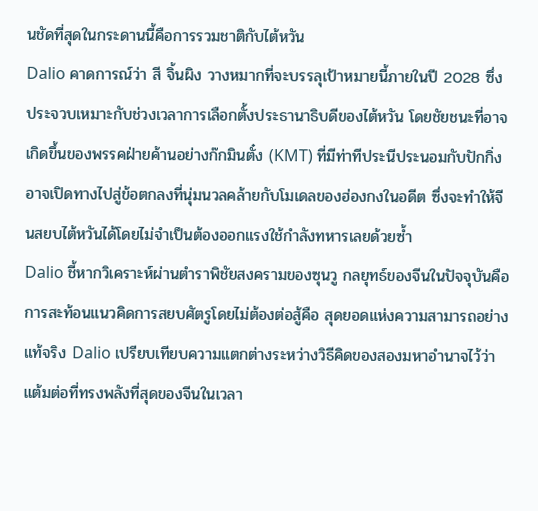นชัดที่สุดในกระดานนี้คือการรวมชาติกับไต้หวัน
Dalio คาดการณ์ว่า สี จิ้นผิง วางหมากที่จะบรรลุเป้าหมายนี้ภายในปี 2028 ซึ่งประจวบเหมาะกับช่วงเวลาการเลือกตั้งประธานาธิบดีของไต้หวัน โดยชัยชนะที่อาจเกิดขึ้นของพรรคฝ่ายค้านอย่างก๊กมินตั๋ง (KMT) ที่มีท่าทีประนีประนอมกับปักกิ่ง อาจเปิดทางไปสู่ข้อตกลงที่นุ่มนวลคล้ายกับโมเดลของฮ่องกงในอดีต ซึ่งจะทำให้จีนสยบไต้หวันได้โดยไม่จำเป็นต้องออกแรงใช้กำลังทหารเลยด้วยซ้ำ
Dalio ชี้หากวิเคราะห์ผ่านตำราพิชัยสงครามของซุนวู กลยุทธ์ของจีนในปัจจุบันคือการสะท้อนแนวคิดการสยบศัตรูโดยไม่ต้องต่อสู้คือ สุดยอดแห่งความสามารถอย่างแท้จริง Dalio เปรียบเทียบความแตกต่างระหว่างวิธีคิดของสองมหาอำนาจไว้ว่า
แต้มต่อที่ทรงพลังที่สุดของจีนในเวลา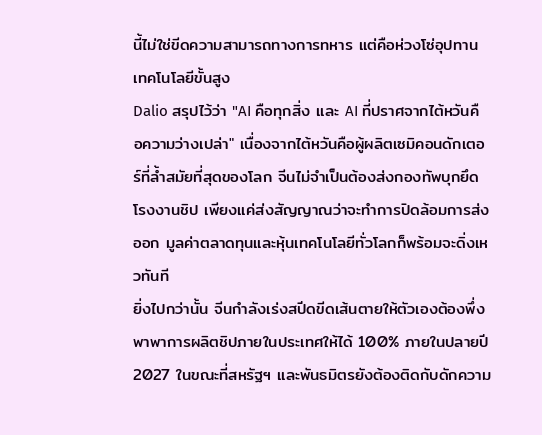นี้ไม่ใช่ขีดความสามารถทางการทหาร แต่คือห่วงโซ่อุปทานเทคโนโลยีขั้นสูง
Dalio สรุปไว้ว่า "AI คือทุกสิ่ง และ AI ที่ปราศจากไต้หวันคือความว่างเปล่า" เนื่องจากไต้หวันคือผู้ผลิตเซมิคอนดักเตอร์ที่ล้ำสมัยที่สุดของโลก จีนไม่จำเป็นต้องส่งกองทัพบุกยึดโรงงานชิป เพียงแค่ส่งสัญญาณว่าจะทำการปิดล้อมการส่งออก มูลค่าตลาดทุนและหุ้นเทคโนโลยีทั่วโลกก็พร้อมจะดิ่งเหวทันที
ยิ่งไปกว่านั้น จีนกำลังเร่งสปีดขีดเส้นตายให้ตัวเองต้องพึ่งพาพาการผลิตชิปภายในประเทศให้ได้ 100% ภายในปลายปี 2027 ในขณะที่สหรัฐฯ และพันธมิตรยังต้องติดกับดักความ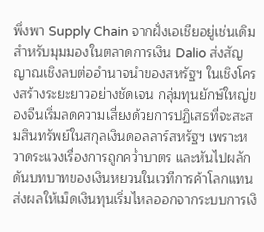พึ่งพา Supply Chain จากฝั่งเอเชียอยู่เช่นเดิม
สำหรับมุมมองในตลาดการเงิน Dalio ส่งสัญญาณเชิงลบต่ออำนาจนำของสหรัฐฯ ในเชิงโครงสร้างระยะยาวอย่างชัดเจน กลุ่มทุนยักษ์ใหญ่ของจีนเริ่มลดความเสี่ยงด้วยการปฏิเสธที่จะสะสมสินทรัพย์ในสกุลเงินดอลลาร์สหรัฐฯ เพราะหวาดระแวงเรื่องการถูกคว่ำบาตร และหันไปผลักดันบทบาทของเงินหยวนในเวทีการค้าโลกแทน
ส่งผลให้เม็ดเงินทุนเริ่มไหลออกจากระบบการเงิ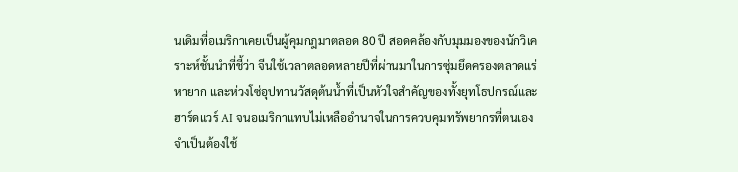นเดิมที่อเมริกาเคยเป็นผู้คุมกฎมาตลอด 80 ปี สอดคล้องกับมุมมองของนักวิเคราะห์ชั้นนำที่ชี้ว่า จีนใช้เวลาตลอดหลายปีที่ผ่านมาในการซุ่มยึดครองตลาดแร่หายาก และห่วงโซ่อุปทานวัสดุต้นน้ำที่เป็นหัวใจสำคัญของทั้งยุทโธปกรณ์และฮาร์ดแวร์ AI จนอเมริกาแทบไม่เหลืออำนาจในการควบคุมทรัพยากรที่ตนเองจำเป็นต้องใช้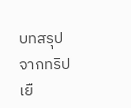บทสรุปจากทริปเยื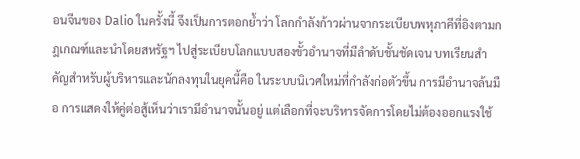อนจีนของ Dalio ในครั้งนี้ จึงเป็นการตอกย้ำว่า โลกกำลังก้าวผ่านจากระเบียบพหุภาคีที่อิงตามกฎเกณฑ์และนำโดยสหรัฐฯ ไปสู่ระเบียบโลกแบบสองขั้วอำนาจที่มีลำดับชั้นชัดเจน บทเรียนสำคัญสำหรับผู้บริหารและนักลงทุนในยุคนี้คือ ในระบบนิเวศใหม่ที่กำลังก่อตัวขึ้น การมีอำนาจล้นมือ การแสดงให้คู่ต่อสู้เห็นว่าเรามีอำนาจนั้นอยู่ แต่เลือกที่จะบริหารจัดการโดยไม่ต้องออกแรงใช้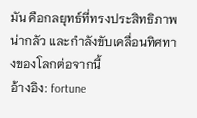มัน คือกลยุทธ์ที่ทรงประสิทธิภาพ น่ากลัว และกำลังขับเคลื่อนทิศทางของโลกต่อจากนี้
อ้างอิง: fortune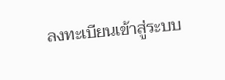ลงทะเบียนเข้าสู่ระบบ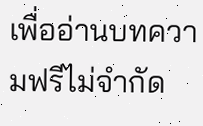เพื่ออ่านบทความฟรีไม่จำกัด